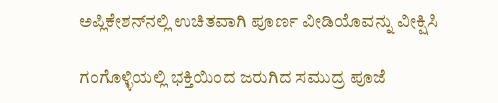ಅಪ್ಲಿಕೇಶನ್‌ನಲ್ಲಿ ಉಚಿತವಾಗಿ ಪೂರ್ಣ ವೀಡಿಯೊವನ್ನು ವೀಕ್ಷಿಸಿ

ಗಂಗೊಳ್ಳಿಯಲ್ಲಿ ಭಕ್ತಿಯಿಂದ ಜರುಗಿದ ಸಮುದ್ರ ಪೂಜೆ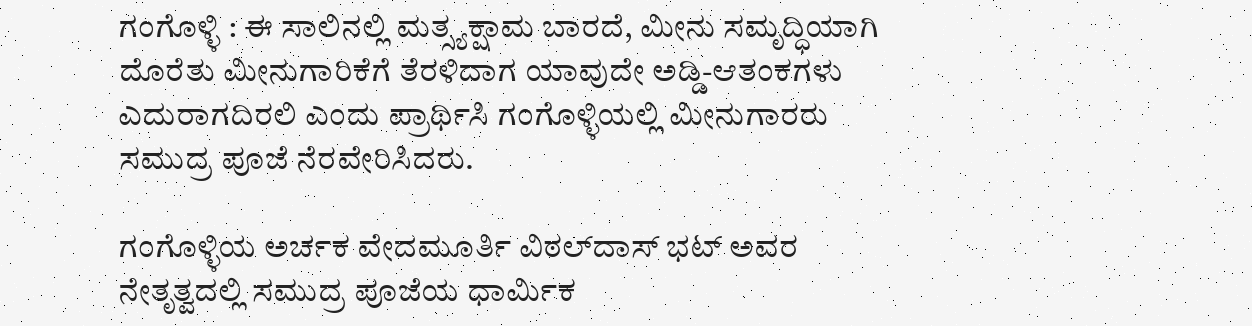ಗಂಗೊಳ್ಳಿ : ಈ ಸಾಲಿನಲ್ಲಿ ಮತ್ಸ್ಯಕ್ಷಾಮ ಬಾರದೆ, ಮೀನು ಸಮೃದ್ಧಿಯಾಗಿ ದೊರೆತು ಮೀನುಗಾರಿಕೆಗೆ ತೆರಳಿದಾಗ ಯಾವುದೇ ಅಡ್ಡಿ-ಆತಂಕಗಳು ಎದುರಾಗದಿರಲಿ ಎಂದು ಪ್ರಾರ್ಥಿಸಿ ಗಂಗೊಳ್ಳಿಯಲ್ಲಿ ಮೀನುಗಾರರು ಸಮುದ್ರ ಪೂಜೆ ನೆರವೇರಿಸಿದರು.

ಗಂಗೊಳ್ಳಿಯ ಅರ್ಚಕ ವೇದಮೂರ್ತಿ ವಿಠಲ್‌ದಾಸ್ ಭಟ್ ಅವರ ನೇತೃತ್ವದಲ್ಲಿ ಸಮುದ್ರ ಪೂಜೆಯ ಧಾರ್ಮಿಕ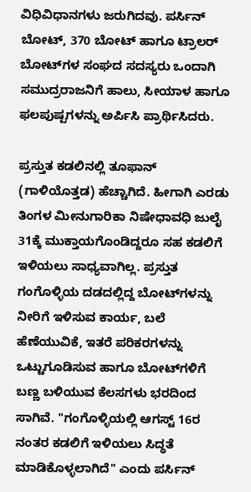ವಿಧಿವಿಧಾನಗಳು ಜರುಗಿದವು. ಪರ್ಸಿನ್ ಬೋಟ್, 370 ಬೋಟ್ ಹಾಗೂ ಟ್ರಾಲರ್ ಬೋಟ್‌ಗಳ ಸಂಘದ ಸದಸ್ಯರು ಒಂದಾಗಿ ಸಮುದ್ರರಾಜನಿಗೆ ಹಾಲು, ಸೀಯಾಳ ಹಾಗೂ ಫಲಪುಷ್ಪಗಳನ್ನು ಅರ್ಪಿಸಿ ಪ್ರಾರ್ಥಿಸಿದರು.

ಪ್ರಸ್ತುತ ಕಡಲಿನಲ್ಲಿ ತೂಫಾನ್ (ಗಾಳಿಯೊತ್ತಡ) ಹೆಚ್ಚಾಗಿದೆ. ಹೀಗಾಗಿ ಎರಡು ತಿಂಗಳ ಮೀನುಗಾರಿಕಾ ನಿಷೇಧಾವಧಿ ಜುಲೈ 31ಕ್ಕೆ ಮುಕ್ತಾಯಗೊಂಡಿದ್ದರೂ ಸಹ ಕಡಲಿಗೆ ಇಳಿಯಲು ಸಾಧ್ಯವಾಗಿಲ್ಲ. ಪ್ರಸ್ತುತ ಗಂಗೊಳ್ಳಿಯ ದಡದಲ್ಲಿದ್ದ ಬೋಟ್‌ಗಳನ್ನು ನೀರಿಗೆ ಇಳಿಸುವ ಕಾರ್ಯ, ಬಲೆ ಹೆಣೆಯುವಿಕೆ, ಇತರೆ ಪರಿಕರಗಳನ್ನು ಒಟ್ಟುಗೂಡಿಸುವ ಹಾಗೂ ಬೋಟ್‌ಗಳಿಗೆ ಬಣ್ಣ ಬಳಿಯುವ ಕೆಲಸಗಳು ಭರದಿಂದ ಸಾಗಿವೆ. "ಗಂಗೊಳ್ಳಿಯಲ್ಲಿ ಆಗಸ್ಟ್ 16ರ ನಂತರ ಕಡಲಿಗೆ ಇಳಿಯಲು ಸಿದ್ಧತೆ ಮಾಡಿಕೊಳ್ಳಲಾಗಿದೆ" ಎಂದು ಪರ್ಸಿನ್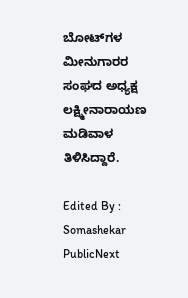ಬೋಟ್‌ಗಳ ಮೀನುಗಾರರ ಸಂಘದ ಅಧ್ಯಕ್ಷ ಲಕ್ಷ್ಮೀನಾರಾಯಣ ಮಡಿವಾಳ ತಿಳಿಸಿದ್ದಾರೆ.

Edited By : Somashekar
PublicNext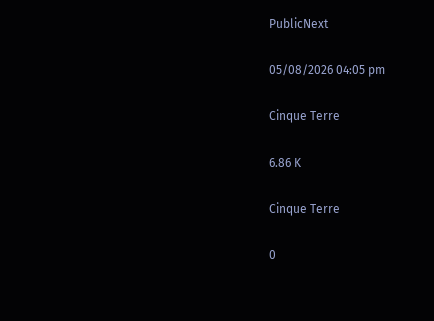PublicNext

05/08/2026 04:05 pm

Cinque Terre

6.86 K

Cinque Terre

0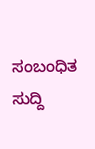ಸಂಬಂಧಿತ ಸುದ್ದಿ